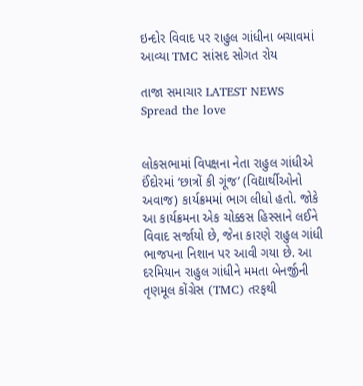ઇન્દોર વિવાદ પર રાહુલ ગાંધીના બચાવમાં આવ્યા TMC સાંસદ સોગત રોય

તાજા સમાચાર LATEST NEWS
Spread the love


લોકસભામાં વિપક્ષના નેતા રાહુલ ગાંધીએ ઈંદોરમાં ‘છાત્રોં કી ગૂંજ’ (વિદ્યાર્થીઓનો અવાજ) કાર્યક્રમમાં ભાગ લીધો હતો. જોકે આ કાર્યક્રમના એક ચોક્કસ હિસ્સાને લઈને વિવાદ સર્જાયો છે, જેના કારણે રાહુલ ગાંધી ભાજપના નિશાન પર આવી ગયા છે. આ દરમિયાન રાહુલ ગાંધીને મમતા બેનર્જીની તૃણમૂલ કોંગ્રેસ (TMC) તરફથી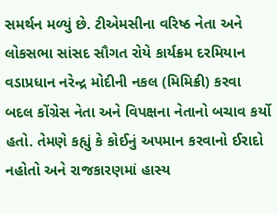સમર્થન મળ્યું છે. ટીએમસીના વરિષ્ઠ નેતા અને લોકસભા સાંસદ સૌગત રોયે કાર્યક્રમ દરમિયાન વડાપ્રધાન નરેન્દ્ર મોદીની નકલ (મિમિક્રી) કરવા બદલ કોંગ્રેસ નેતા અને વિપક્ષના નેતાનો બચાવ કર્યો હતો. તેમણે કહ્યું કે કોઈનું અપમાન કરવાનો ઈરાદો નહોતો અને રાજકારણમાં હાસ્ય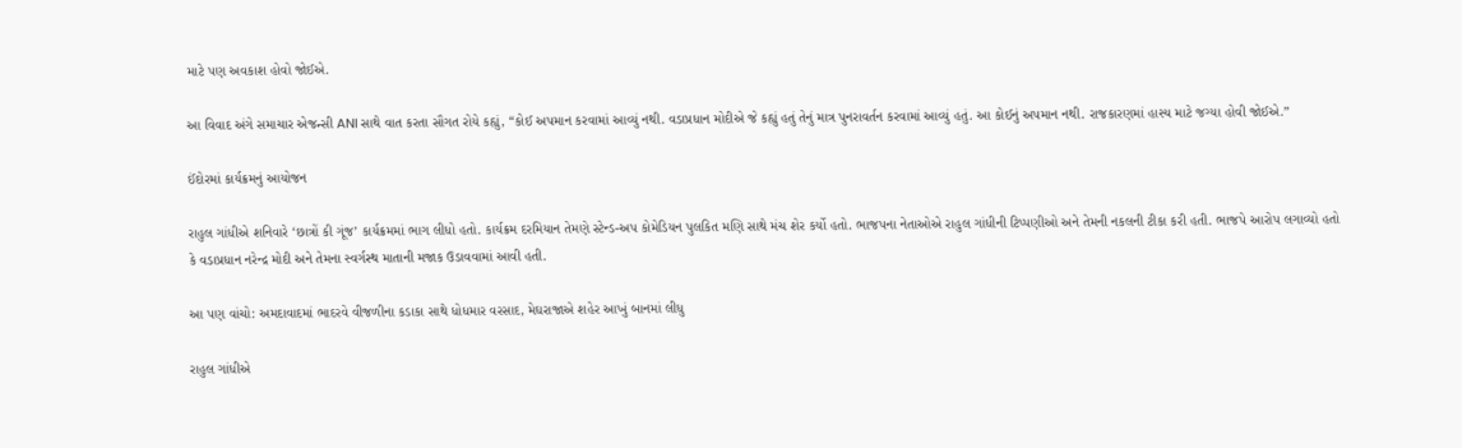માટે પણ અવકાશ હોવો જોઈએ.

આ વિવાદ અંગે સમાચાર એજન્સી ANI સાથે વાત કરતા સૌગત રોયે કહ્યું, “કોઈ અપમાન કરવામાં આવ્યું નથી. વડાપ્રધાન મોદીએ જે કહ્યું હતું તેનું માત્ર પુનરાવર્તન કરવામાં આવ્યું હતું. આ કોઈનું અપમાન નથી. રાજકારણમાં હાસ્ય માટે જગ્યા હોવી જોઈએ.”

ઈંદોરમાં કાર્યક્રમનું આયોજન

રાહુલ ગાંધીએ શનિવારે ‘છાત્રોં કી ગૂંજ’ કાર્યક્રમમાં ભાગ લીધો હતો. કાર્યક્રમ દરમિયાન તેમણે સ્ટેન્ડ-અપ કોમેડિયન પુલકિત મણિ સાથે મંચ શેર કર્યો હતો. ભાજપના નેતાઓએ રાહુલ ગાંધીની ટિપ્પણીઓ અને તેમની નકલની ટીકા કરી હતી. ભાજપે આરોપ લગાવ્યો હતો કે વડાપ્રધાન નરેન્દ્ર મોદી અને તેમના સ્વર્ગસ્થ માતાની મજાક ઉડાવવામાં આવી હતી.

આ પણ વાંચો: અમદાવાદમાં ભાદરવે વીજળીના કડાકા સાથે ધોધમાર વરસાદ, મેઘરાજાએ શહેર આખું બાનમાં લીધુ

રાહુલ ગાંધીએ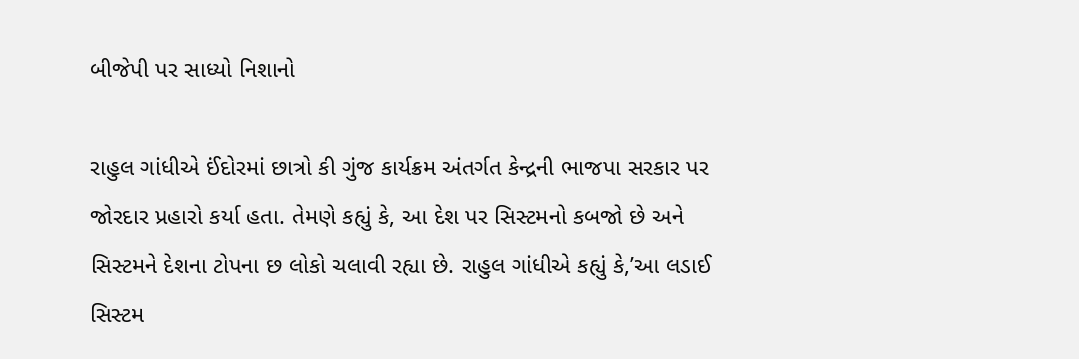બીજેપી પર સાધ્યો નિશાનો

રાહુલ ગાંધીએ ઈંદોરમાં છાત્રો કી ગુંજ કાર્યક્રમ અંતર્ગત કેન્દ્રની ભાજપા સરકાર પર જોરદાર પ્રહારો કર્યા હતા. તેમણે કહ્યું કે, આ દેશ પર સિસ્ટમનો કબજો છે અને સિસ્ટમને દેશના ટોપના છ લોકો ચલાવી રહ્યા છે. રાહુલ ગાંધીએ કહ્યું કે,’આ લડાઈ સિસ્ટમ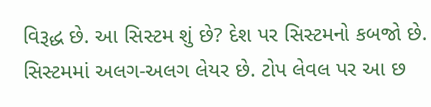વિરૂદ્ધ છે. આ સિસ્ટમ શું છે? દેશ પર સિસ્ટમનો કબજો છે. સિસ્ટમમાં અલગ-અલગ લેયર છે. ટોપ લેવલ પર આ છ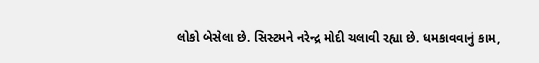લોકો બેસેલા છે. સિસ્ટમને નરેન્દ્ર મોદી ચલાવી રહ્યા છે. ધમકાવવાનું કામ,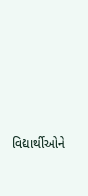વિદ્યાર્થીઓને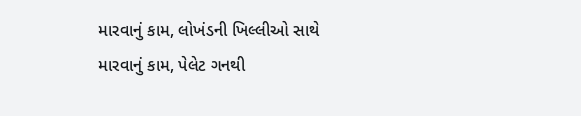મારવાનું કામ, લોખંડની ખિલ્લીઓ સાથે મારવાનું કામ, પેલેટ ગનથી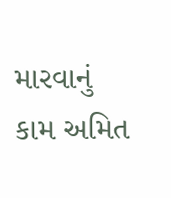મારવાનું કામ અમિત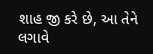શાહ જી કરે છે, આ તેને લગાવે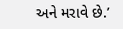અને મરાવે છે.’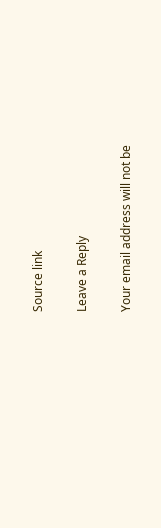Source link

Leave a Reply

Your email address will not be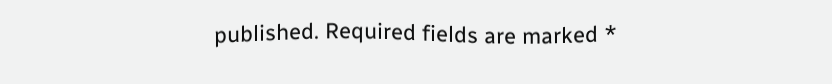published. Required fields are marked *